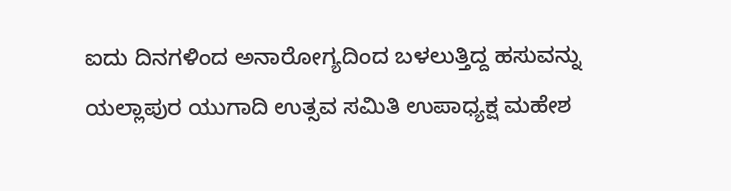ಐದು ದಿನಗಳಿಂದ ಅನಾರೋಗ್ಯದಿಂದ ಬಳಲುತ್ತಿದ್ದ ಹಸುವನ್ನು ಯಲ್ಲಾಪುರ ಯುಗಾದಿ ಉತ್ಸವ ಸಮಿತಿ ಉಪಾಧ್ಯಕ್ಷ ಮಹೇಶ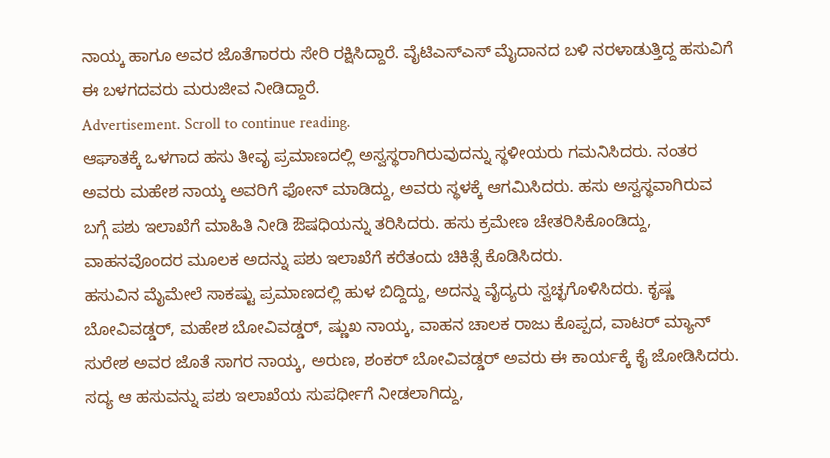ನಾಯ್ಕ ಹಾಗೂ ಅವರ ಜೊತೆಗಾರರು ಸೇರಿ ರಕ್ಷಿಸಿದ್ದಾರೆ. ವೈಟಿಎಸ್ಎಸ್ ಮೈದಾನದ ಬಳಿ ನರಳಾಡುತ್ತಿದ್ದ ಹಸುವಿಗೆ ಈ ಬಳಗದವರು ಮರುಜೀವ ನೀಡಿದ್ದಾರೆ.
Advertisement. Scroll to continue reading.
ಆಘಾತಕ್ಕೆ ಒಳಗಾದ ಹಸು ತೀವೃ ಪ್ರಮಾಣದಲ್ಲಿ ಅಸ್ವಸ್ಥರಾಗಿರುವುದನ್ನು ಸ್ಥಳೀಯರು ಗಮನಿಸಿದರು. ನಂತರ ಅವರು ಮಹೇಶ ನಾಯ್ಕ ಅವರಿಗೆ ಫೋನ್ ಮಾಡಿದ್ದು, ಅವರು ಸ್ಥಳಕ್ಕೆ ಆಗಮಿಸಿದರು. ಹಸು ಅಸ್ವಸ್ಥವಾಗಿರುವ ಬಗ್ಗೆ ಪಶು ಇಲಾಖೆಗೆ ಮಾಹಿತಿ ನೀಡಿ ಔಷಧಿಯನ್ನು ತರಿಸಿದರು. ಹಸು ಕ್ರಮೇಣ ಚೇತರಿಸಿಕೊಂಡಿದ್ದು, ವಾಹನವೊಂದರ ಮೂಲಕ ಅದನ್ನು ಪಶು ಇಲಾಖೆಗೆ ಕರೆತಂದು ಚಿಕಿತ್ಸೆ ಕೊಡಿಸಿದರು.
ಹಸುವಿನ ಮೈಮೇಲೆ ಸಾಕಷ್ಟು ಪ್ರಮಾಣದಲ್ಲಿ ಹುಳ ಬಿದ್ದಿದ್ದು, ಅದನ್ನು ವೈದ್ಯರು ಸ್ವಚ್ಛಗೊಳಿಸಿದರು. ಕೃಷ್ಣ ಬೋವಿವಡ್ಡರ್, ಮಹೇಶ ಬೋವಿವಡ್ಡರ್, ಷ್ಣುಖ ನಾಯ್ಕ, ವಾಹನ ಚಾಲಕ ರಾಜು ಕೊಪ್ಪದ, ವಾಟರ್ ಮ್ಯಾನ್ ಸುರೇಶ ಅವರ ಜೊತೆ ಸಾಗರ ನಾಯ್ಕ, ಅರುಣ, ಶಂಕರ್ ಬೋವಿವಡ್ಡರ್ ಅವರು ಈ ಕಾರ್ಯಕ್ಕೆ ಕೈ ಜೋಡಿಸಿದರು. ಸದ್ಯ ಆ ಹಸುವನ್ನು ಪಶು ಇಲಾಖೆಯ ಸುಪರ್ಧೀಗೆ ನೀಡಲಾಗಿದ್ದು,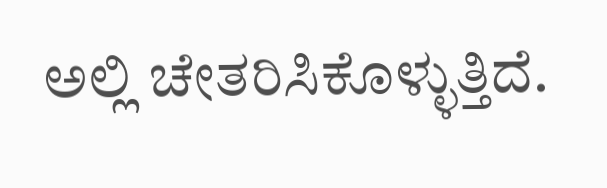ಅಲ್ಲಿ ಚೇತರಿಸಿಕೊಳ್ಳುತ್ತಿದೆ.